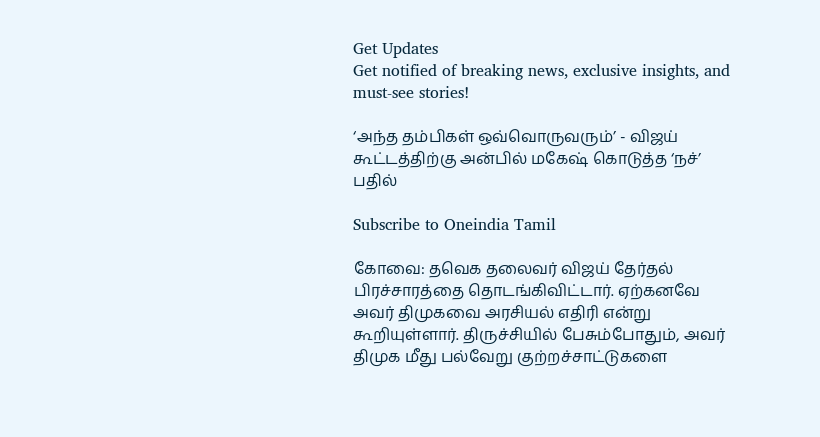Get Updates
Get notified of breaking news, exclusive insights, and must-see stories!

‘அந்த தம்பிகள் ஒவ்வொருவரும்’ - விஜய் கூட்டத்திற்கு அன்பில் மகேஷ் கொடுத்த ‘நச்’ பதில்

Subscribe to Oneindia Tamil

கோவை: தவெக தலைவர் விஜய் தேர்தல் பிரச்சாரத்தை தொடங்கிவிட்டார். ஏற்கனவே அவர் திமுகவை அரசியல் எதிரி என்று கூறியுள்ளார். திருச்சியில் பேசும்போதும், அவர் திமுக மீது பல்வேறு குற்றச்சாட்டுகளை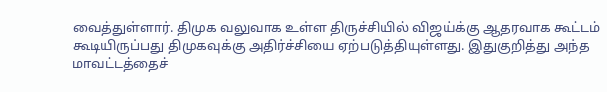வைத்துள்ளார். திமுக வலுவாக உள்ள திருச்சியில் விஜய்க்கு ஆதரவாக கூட்டம் கூடியிருப்பது திமுகவுக்கு அதிர்ச்சியை ஏற்படுத்தியுள்ளது. இதுகுறித்து அந்த மாவட்டத்தைச்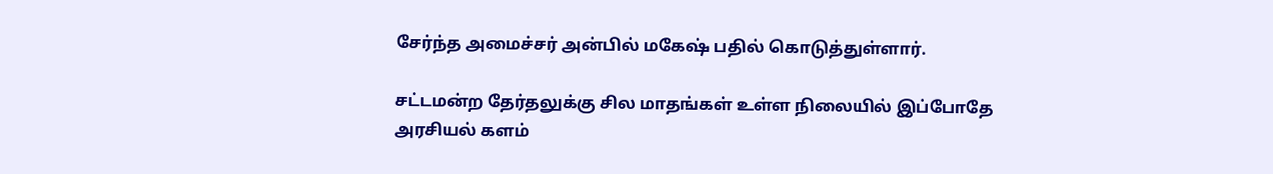சேர்ந்த அமைச்சர் அன்பில் மகேஷ் பதில் கொடுத்துள்ளார்.

சட்டமன்ற தேர்தலுக்கு சில மாதங்கள் உள்ள நிலையில் இப்போதே அரசியல் களம்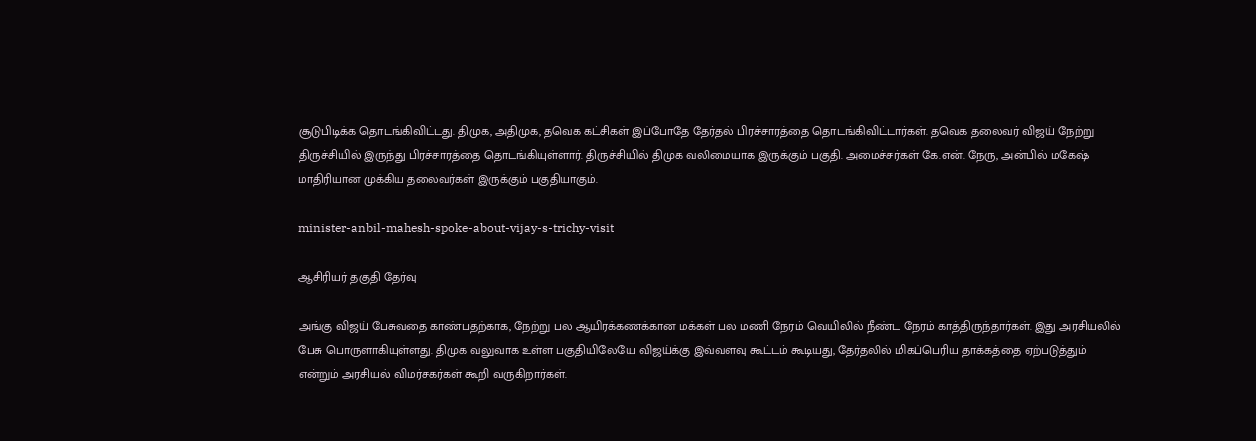சூடுபிடிக்க தொடங்கிவிட்டது. திமுக, அதிமுக, தவெக கட்சிகள் இப்போதே தேர்தல் பிரச்சாரத்தை தொடங்கிவிட்டார்கள். தவெக தலைவர் விஜய் நேற்று திருச்சியில் இருந்து பிரச்சாரத்தை தொடங்கியுள்ளார். திருச்சியில் திமுக வலிமையாக இருக்கும் பகுதி. அமைச்சர்கள் கே.என். நேரு, அன்பில் மகேஷ் மாதிரியான முக்கிய தலைவர்கள் இருக்கும் பகுதியாகும்.

minister-anbil-mahesh-spoke-about-vijay-s-trichy-visit

ஆசிரியர் தகுதி தேர்வு

அங்கு விஜய் பேசுவதை காண்பதற்காக, நேற்று பல ஆயிரக்கணக்கான மக்கள் பல மணி நேரம் வெயிலில் நீண்ட நேரம் காத்திருந்தார்கள். இது அரசியலில் பேசு பொருளாகியுள்ளது. திமுக வலுவாக உள்ள பகுதியிலேயே விஜய்க்கு இவ்வளவு கூட்டம் கூடியது, தேர்தலில் மிகப்பெரிய தாக்கத்தை ஏற்படுத்தும் என்றும் அரசியல் விமர்சகர்கள் கூறி வருகிறார்கள்.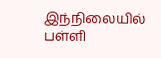இந்நிலையில் பள்ளி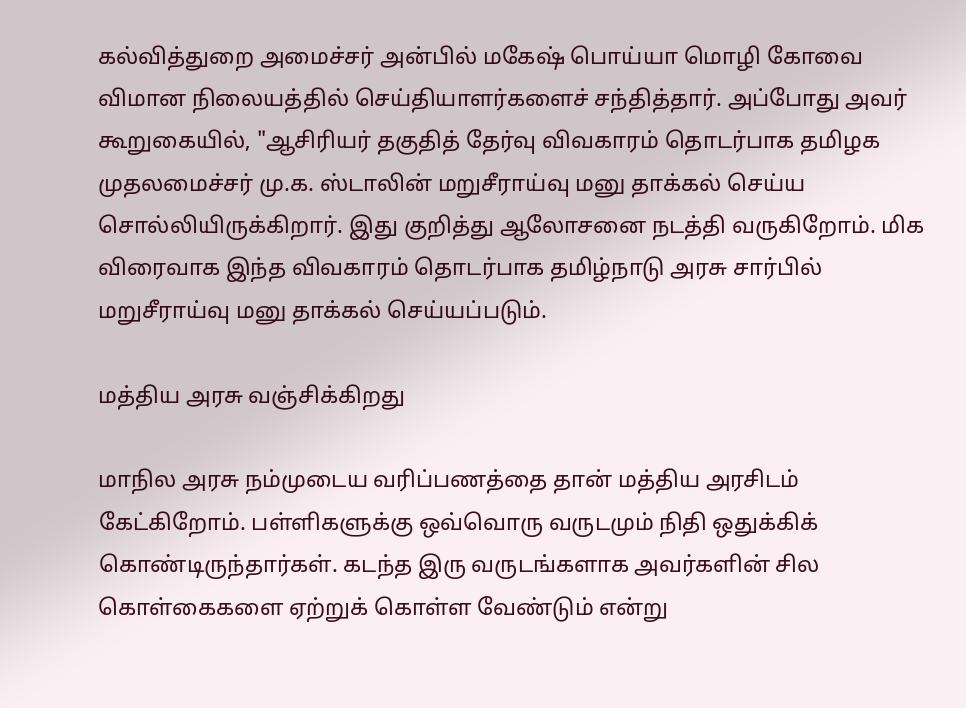கல்வித்துறை அமைச்சர் அன்பில் மகேஷ் பொய்யா மொழி கோவை விமான நிலையத்தில் செய்தியாளர்களைச் சந்தித்தார். அப்போது அவர் கூறுகையில், "ஆசிரியர் தகுதித் தேர்வு விவகாரம் தொடர்பாக தமிழக முதலமைச்சர் மு.க. ஸ்டாலின் மறுசீராய்வு மனு தாக்கல் செய்ய சொல்லியிருக்கிறார். இது குறித்து ஆலோசனை நடத்தி வருகிறோம். மிக விரைவாக இந்த விவகாரம் தொடர்பாக தமிழ்நாடு அரசு சார்பில் மறுசீராய்வு மனு தாக்கல் செய்யப்படும்.

மத்திய அரசு வஞ்சிக்கிறது

மாநில அரசு நம்முடைய வரிப்பணத்தை தான் மத்திய அரசிடம் கேட்கிறோம். பள்ளிகளுக்கு ஒவ்வொரு வருடமும் நிதி ஒதுக்கிக் கொண்டிருந்தார்கள். கடந்த இரு வருடங்களாக அவர்களின் சில கொள்கைகளை ஏற்றுக் கொள்ள வேண்டும் என்று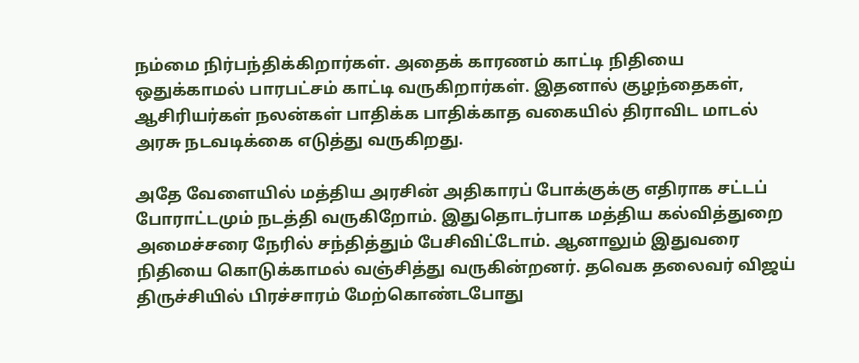நம்மை நிர்பந்திக்கிறார்கள். அதைக் காரணம் காட்டி நிதியை ஒதுக்காமல் பாரபட்சம் காட்டி வருகிறார்கள். இதனால் குழந்தைகள், ஆசிரியர்கள் நலன்கள் பாதிக்க பாதிக்காத வகையில் திராவிட மாடல் அரசு நடவடிக்கை எடுத்து வருகிறது.

அதே வேளையில் மத்திய அரசின் அதிகாரப் போக்குக்கு எதிராக சட்டப் போராட்டமும் நடத்தி வருகிறோம். இதுதொடர்பாக மத்திய கல்வித்துறை அமைச்சரை நேரில் சந்தித்தும் பேசிவிட்டோம். ஆனாலும் இதுவரை நிதியை கொடுக்காமல் வஞ்சித்து வருகின்றனர். தவெக தலைவர் விஜய் திருச்சியில் பிரச்சாரம் மேற்கொண்டபோது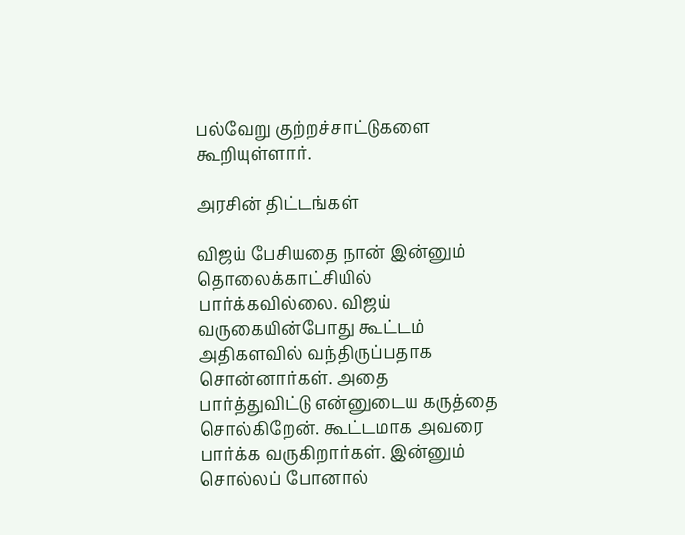பல்வேறு குற்றச்சாட்டுகளை கூறியுள்ளார்.

அரசின் திட்டங்கள்

விஜய் பேசியதை நான் இன்னும் தொலைக்காட்சியில் பார்க்கவில்லை. விஜய் வருகையின்போது கூட்டம் அதிகளவில் வந்திருப்பதாக சொன்னார்கள். அதை பார்த்துவிட்டு என்னுடைய கருத்தை சொல்கிறேன். கூட்டமாக அவரை பார்க்க வருகிறார்கள். இன்னும் சொல்லப் போனால்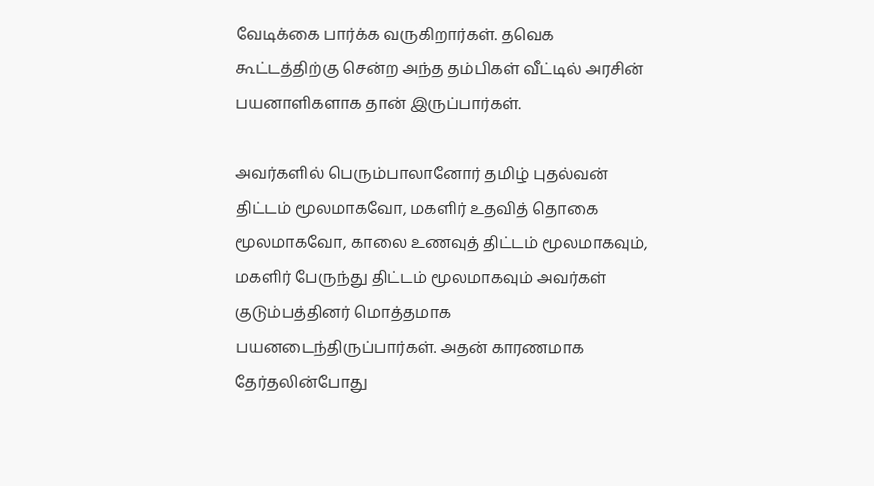வேடிக்கை பார்க்க வருகிறார்கள். தவெக கூட்டத்திற்கு சென்ற அந்த தம்பிகள் வீட்டில் அரசின் பயனாளிகளாக தான் இருப்பார்கள்.

அவர்களில் பெரும்பாலானோர் தமிழ் புதல்வன் திட்டம் மூலமாகவோ, மகளிர் உதவித் தொகை மூலமாகவோ, காலை உணவுத் திட்டம் மூலமாகவும், மகளிர் பேருந்து திட்டம் மூலமாகவும் அவர்கள் குடும்பத்தினர் மொத்தமாக பயனடைந்திருப்பார்கள். அதன் காரணமாக தேர்தலின்போது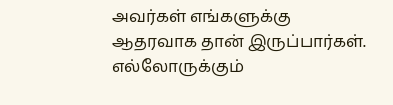அவர்கள் எங்களுக்கு ஆதரவாக தான் இருப்பார்கள். எல்லோருக்கும்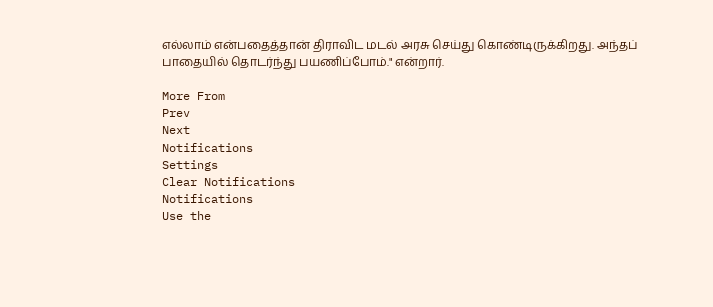எல்லாம் என்பதைத்தான் திராவிட மடல் அரசு செய்து கொண்டிருக்கிறது. அந்தப் பாதையில் தொடர்ந்து பயணிப்போம்." என்றார்.

More From
Prev
Next
Notifications
Settings
Clear Notifications
Notifications
Use the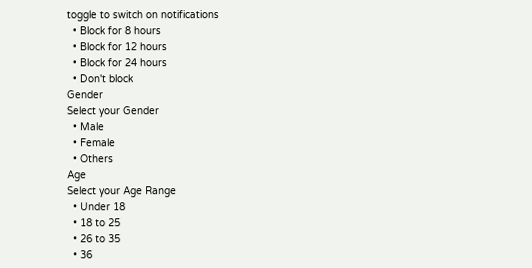toggle to switch on notifications
  • Block for 8 hours
  • Block for 12 hours
  • Block for 24 hours
  • Don't block
Gender
Select your Gender
  • Male
  • Female
  • Others
Age
Select your Age Range
  • Under 18
  • 18 to 25
  • 26 to 35
  • 36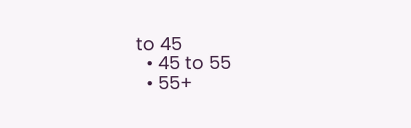to 45
  • 45 to 55
  • 55+